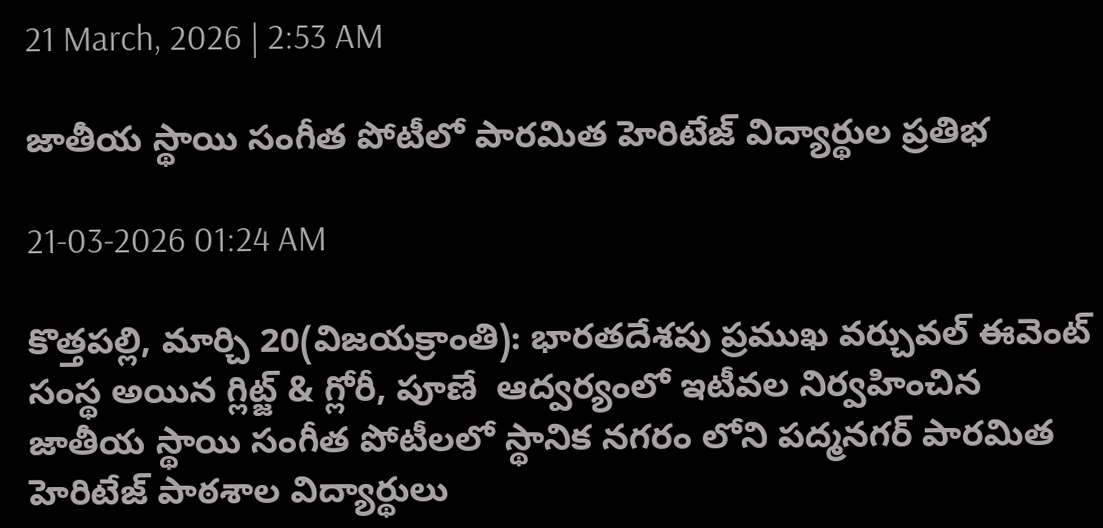21 March, 2026 | 2:53 AM

జాతీయ స్థాయి సంగీత పోటీలో పారమిత హెరిటేజ్ విద్యార్థుల ప్రతిభ

21-03-2026 01:24 AM

కొత్తపల్లి, మార్చి 20(విజయక్రాంతి): భారతదేశపు ప్రముఖ వర్చువల్ ఈవెంట్ సంస్థ అయిన గ్లిట్జ్ & గ్లోరీ, పూణే  ఆద్వర్యంలో ఇటీవల నిర్వహించిన  జాతీయ స్థాయి సంగీత పోటీలలో స్థానిక నగరం లోని పద్మనగర్ పారమిత హెరిటేజ్ పాఠశాల విద్యార్థులు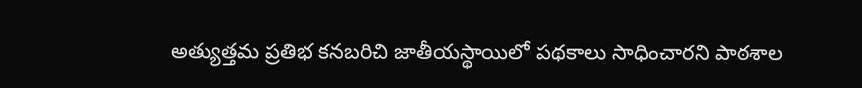అత్యుత్తమ ప్రతిభ కనబరిచి జాతీయస్థాయిలో పథకాలు సాధించారని పాఠశాల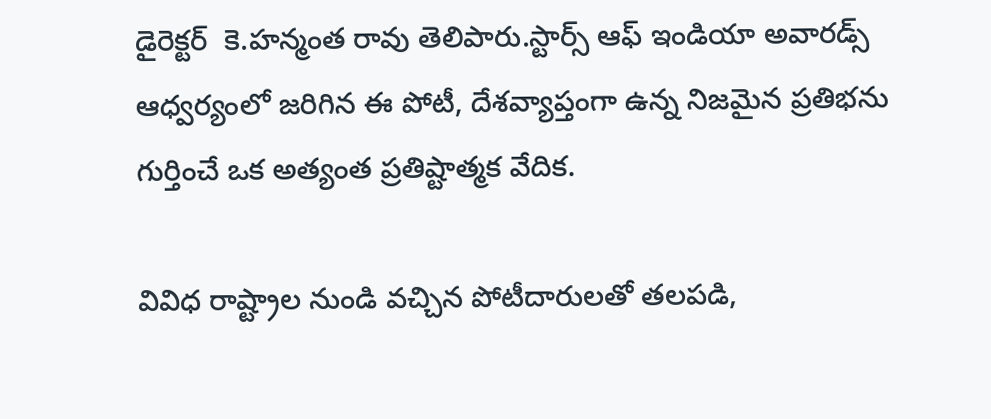డైరెక్టర్  కె.హన్మంత రావు తెలిపారు.స్టార్స్ ఆఫ్ ఇండియా అవారడ్స్ ఆధ్వర్యంలో జరిగిన ఈ పోటీ, దేశవ్యాప్తంగా ఉన్న నిజమైన ప్రతిభను గుర్తించే ఒక అత్యంత ప్రతిష్టాత్మక వేదిక.

వివిధ రాష్ట్రాల నుండి వచ్చిన పోటీదారులతో తలపడి,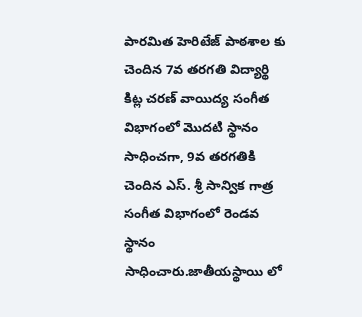పారమిత హెరిటేజ్ పాఠశాల కు చెందిన 7వ తరగతి విద్యార్థి కిట్ల చరణ్ వాయిద్య సంగీత విభాగంలో మొదటి స్థానం సాధించగా, 9వ తరగతికి చెందిన ఎస్. శ్రీ సాన్విక గాత్ర సంగీత విభాగంలో రెండవ స్థానం సాధించారు.జాతీయస్థాయి లో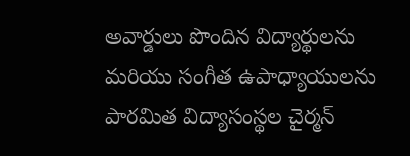అవార్డులు పొందిన విద్యార్థులను మరియు సంగీత ఉపాధ్యాయులను పారమిత విద్యాసంస్థల చైర్మన్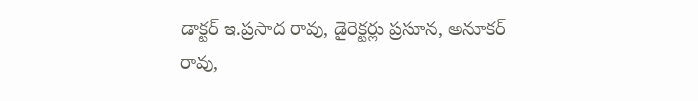డాక్టర్ ఇ.ప్రసాద రావు, డైరెక్టర్లు ప్రసూన, అనూకర్ రావు,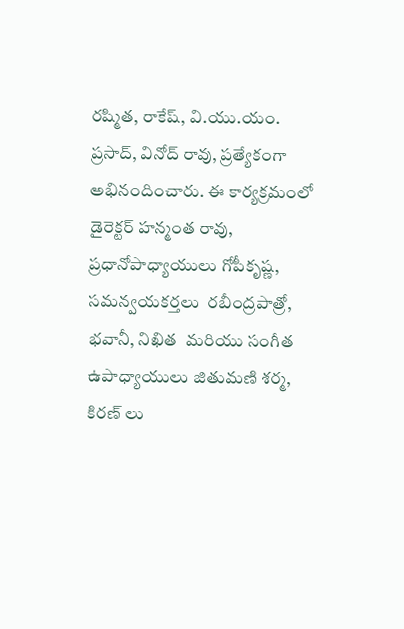రష్మిత, రాకేష్, వి.యు.యం. ప్రసాద్, వినోద్ రావు, ప్రత్యేకంగా అభినందించారు. ఈ కార్యక్రమంలో డైరెక్టర్ హన్మంత రావు,  ప్రధానోపాధ్యాయులు గోపీకృష్ణ, సమన్వయకర్తలు  రబీంద్రపాత్రో, భవానీ, నిఖిత  మరియు సంగీత ఉపాధ్యాయులు జితుమణి శర్మ, కిరణ్ లు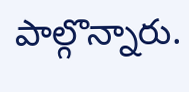పాల్గొన్నారు.